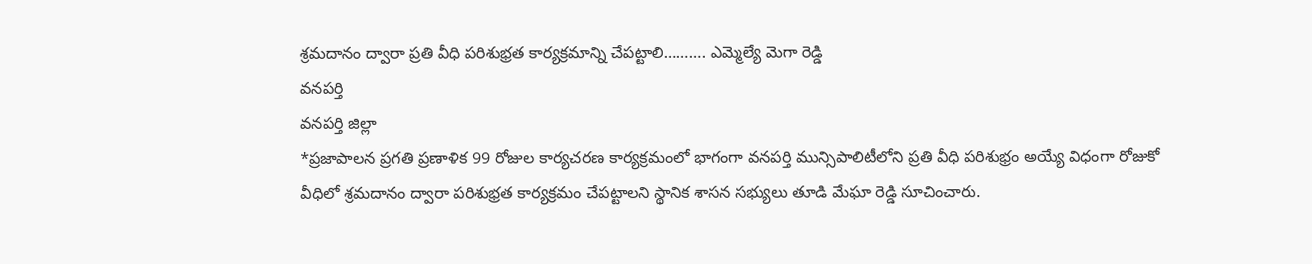శ్రమదానం ద్వారా ప్రతి వీధి పరిశుభ్రత కార్యక్రమాన్ని చేపట్టాలి………. ఎమ్మెల్యే మెగా రెడ్డి
వనపర్తి
వనపర్తి జిల్లా
*ప్రజాపాలన ప్రగతి ప్రణాళిక 99 రోజుల కార్యచరణ కార్యక్రమంలో భాగంగా వనపర్తి మున్సిపాలిటీలోని ప్రతి వీధి పరిశుభ్రం అయ్యే విధంగా రోజుకో వీధిలో శ్రమదానం ద్వారా పరిశుభ్రత కార్యక్రమం చేపట్టాలని స్థానిక శాసన సభ్యులు తూడి మేఘా రెడ్డి సూచించారు.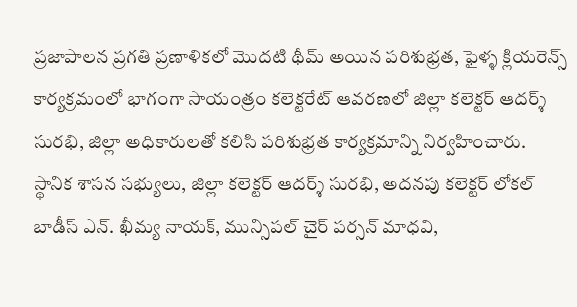ప్రజాపాలన ప్రగతి ప్రణాళికలో మొదటి థీమ్ అయిన పరిశుభ్రత, ఫైళ్ళ క్లియరెన్స్ కార్యక్రమంలో భాగంగా సాయంత్రం కలెక్టరేట్ ఆవరణలో జిల్లా కలెక్టర్ ఆదర్శ్ సురభి, జిల్లా అధికారులతో కలిసి పరిశుభ్రత కార్యక్రమాన్ని నిర్వహించారు.
స్థానిక శాసన సభ్యులు, జిల్లా కలెక్టర్ ఆదర్శ్ సురభి, అదనపు కలెక్టర్ లోకల్ బాడీస్ ఎన్. ఖీమ్య నాయక్, మున్సిపల్ చైర్ పర్సన్ మాధవి,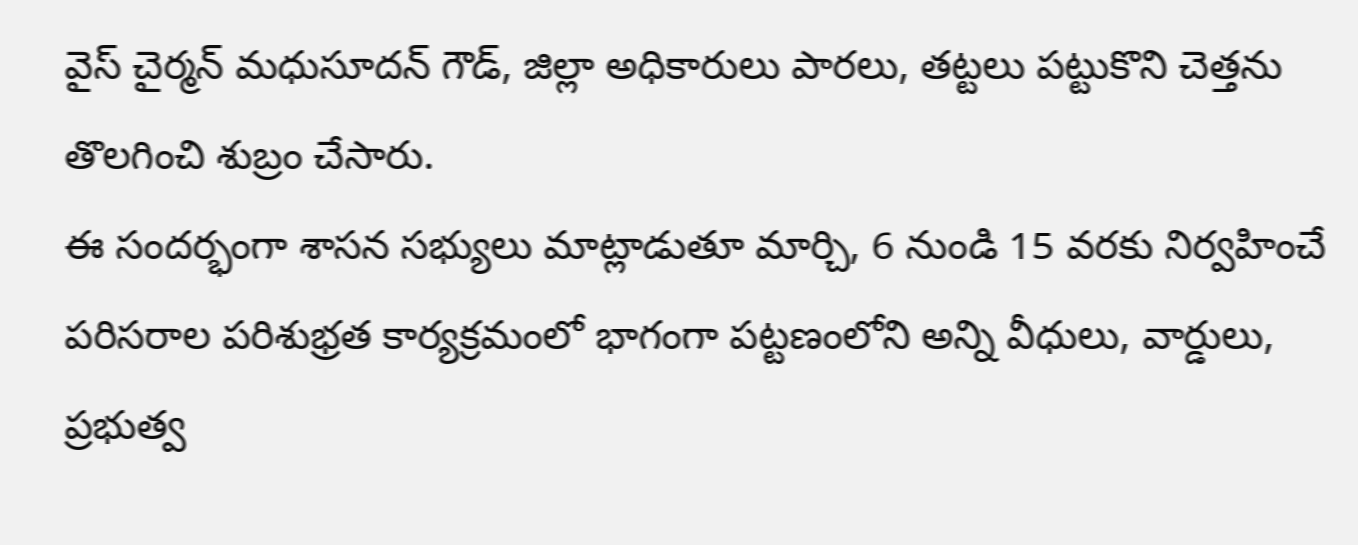వైస్ చైర్మన్ మధుసూదన్ గౌడ్, జిల్లా అధికారులు పారలు, తట్టలు పట్టుకొని చెత్తను తొలగించి శుబ్రం చేసారు.
ఈ సందర్భంగా శాసన సభ్యులు మాట్లాడుతూ మార్చి, 6 నుండి 15 వరకు నిర్వహించే పరిసరాల పరిశుభ్రత కార్యక్రమంలో భాగంగా పట్టణంలోని అన్ని వీధులు, వార్డులు, ప్రభుత్వ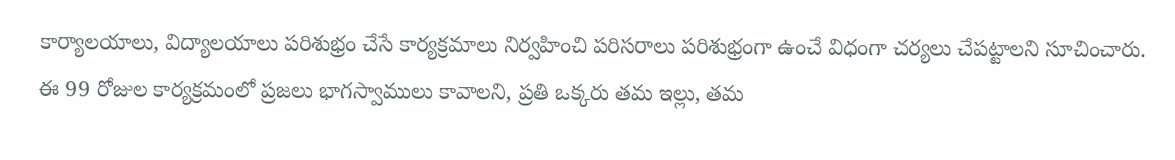కార్యాలయాలు, విద్యాలయాలు పరిశుభ్రం చేసే కార్యక్రమాలు నిర్వహించి పరిసరాలు పరిశుభ్రంగా ఉంచే విధంగా చర్యలు చేపట్టాలని సూచించారు.
ఈ 99 రోజుల కార్యక్రమంలో ప్రజలు భాగస్వాములు కావాలని, ప్రతి ఒక్కరు తమ ఇల్లు, తమ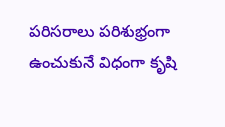పరిసరాలు పరిశుభ్రంగా ఉంచుకునే విధంగా కృషి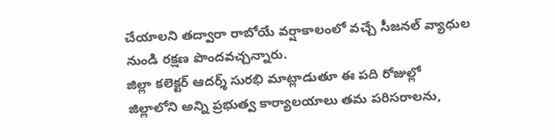చేయాలని తద్వారా రాబోయే వర్షాకాలంలో వచ్చే సీజనల్ వ్యాధుల నుండి రక్షణ పొందవచ్చన్నారు.
జిల్లా కలెక్టర్ ఆదర్శ్ సురభి మాట్లాడుతూ ఈ పది రోజుల్లో జిల్లాలోని అన్ని ప్రభుత్వ కార్యాలయాలు తమ పరిసరాలను,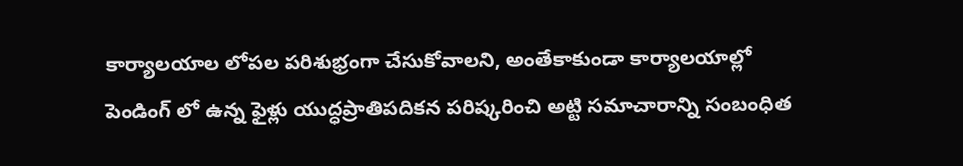కార్యాలయాల లోపల పరిశుభ్రంగా చేసుకోవాలని, అంతేకాకుండా కార్యాలయాల్లో పెండింగ్ లో ఉన్న ఫైళ్లు యుద్ధప్రాతిపదికన పరిష్కరించి అట్టి సమాచారాన్ని సంబంధిత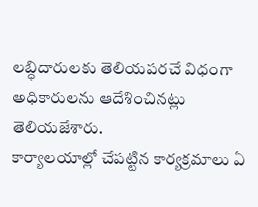లబ్ధిదారులకు తెలియపరచే విధంగా అధికారులను ఆదేశించినట్లు తెలియజేశారు.
కార్యాలయాల్లో చేపట్టిన కార్యక్రమాలు ఏ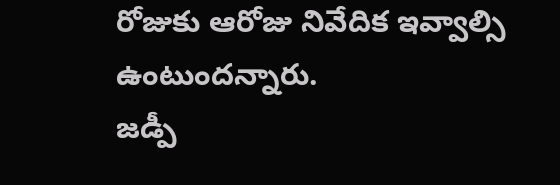రోజుకు ఆరోజు నివేదిక ఇవ్వాల్సి ఉంటుందన్నారు.
జడ్పీ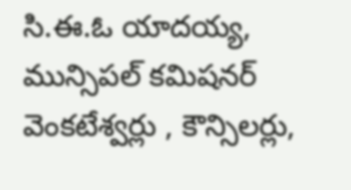సి.ఈ.ఓ యాదయ్య, మున్సిపల్ కమిషనర్ వెంకటేశ్వర్లు , కౌన్సిలర్లు,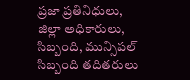ప్రజా ప్రతినిధులు, జిల్లా అధికారులు, సిబ్బంది, మున్సిపల్ సిబ్బంది తదితరులు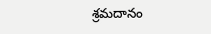శ్రమదానం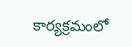కార్యక్రమంలో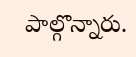పాల్గొన్నారు.